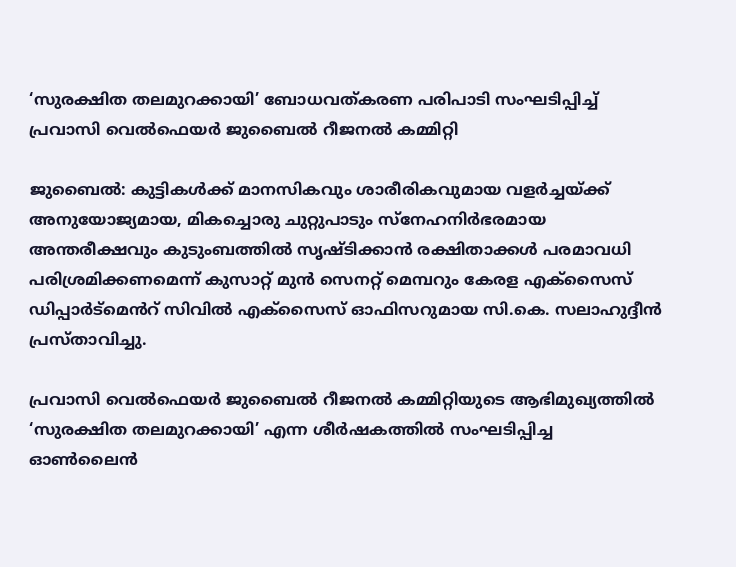‘സുരക്ഷിത തലമുറക്കായി’ ബോധവത്കരണ പരിപാടി സംഘടിപ്പിച്ച് പ്രവാസി വെൽഫെയർ ജുബൈൽ റീജനൽ കമ്മിറ്റി

ജുബൈൽ: കുട്ടികൾക്ക് മാനസികവും ശാരീരികവുമായ വളർച്ചയ്ക്ക് അനുയോജ്യമായ, മികച്ചൊരു ചുറ്റുപാടും സ്നേഹനിർഭരമായ അന്തരീക്ഷവും കുടുംബത്തിൽ സൃഷ്ടിക്കാൻ രക്ഷിതാക്കൾ പരമാവധി പരിശ്രമിക്കണമെന്ന് കുസാറ്റ് മുൻ സെനറ്റ് മെമ്പറും കേരള എക്സൈസ് ഡിപ്പാർട്മെൻറ് സിവിൽ എക്സൈസ് ഓഫിസറുമായ സി.കെ. സലാഹുദ്ദീൻ പ്രസ്താവിച്ചു.

പ്രവാസി വെൽഫെയർ ജുബൈൽ റീജനൽ കമ്മിറ്റിയുടെ ആഭിമുഖ്യത്തിൽ ‘സുരക്ഷിത തലമുറക്കായി’ എന്ന ശീർഷകത്തിൽ സംഘടിപ്പിച്ച ഓൺലൈൻ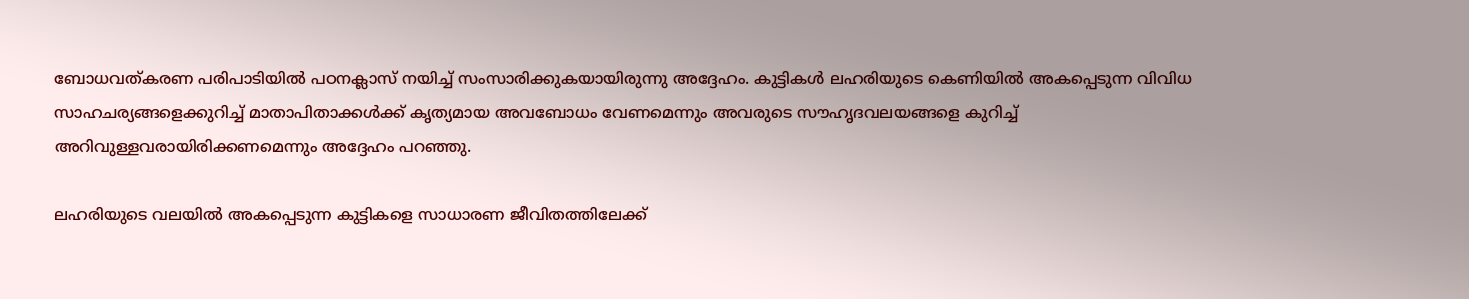ബോധവത്കരണ പരിപാടിയിൽ പഠനക്ലാസ് നയിച്ച് സംസാരിക്കുകയായിരുന്നു അദ്ദേഹം. കുട്ടികൾ ലഹരിയുടെ കെണിയിൽ അകപ്പെടുന്ന വിവിധ സാഹചര്യങ്ങളെക്കുറിച്ച് മാതാപിതാക്കൾക്ക് കൃത്യമായ അവബോധം വേണമെന്നും അവരുടെ സൗഹൃദവലയങ്ങളെ കുറിച്ച് അറിവുള്ളവരായിരിക്കണമെന്നും അദ്ദേഹം പറഞ്ഞു.

ലഹരിയുടെ വലയിൽ അകപ്പെടുന്ന കുട്ടികളെ സാധാരണ ജീവിതത്തിലേക്ക്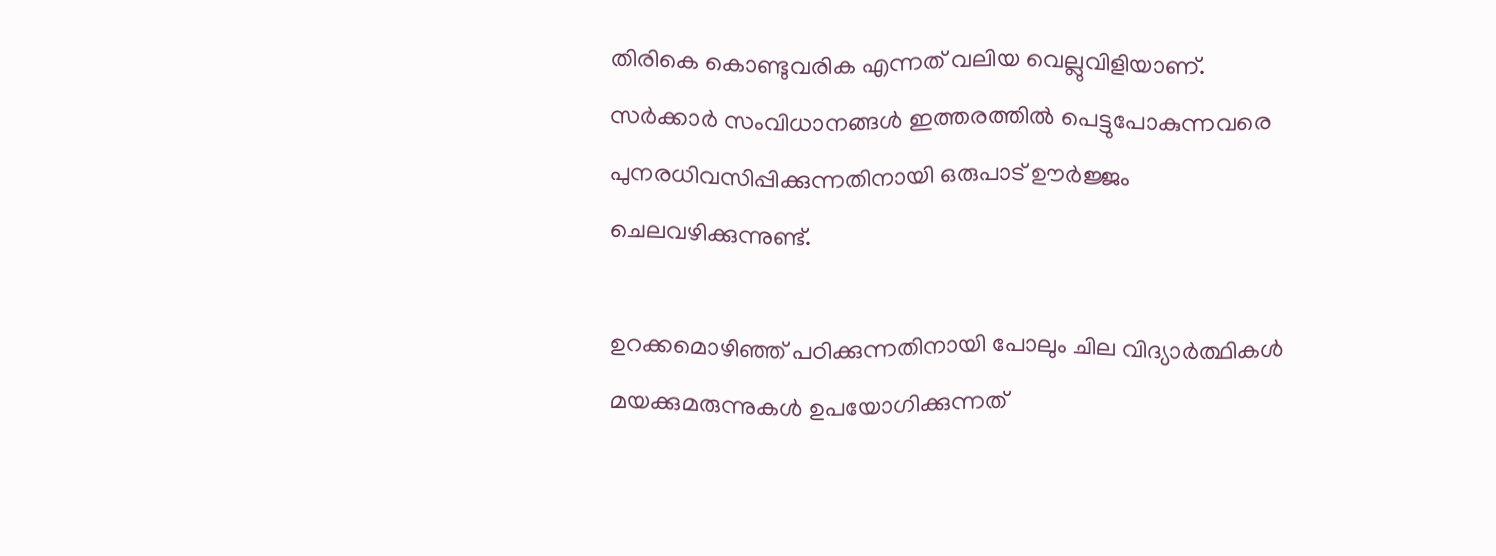തിരികെ കൊണ്ടുവരിക എന്നത് വലിയ വെല്ലുവിളിയാണ്. സർക്കാർ സംവിധാനങ്ങൾ ഇത്തരത്തിൽ പെട്ടുപോകുന്നവരെ പുനരധിവസിപ്പിക്കുന്നതിനായി ഒരുപാട് ഊർജ്ജം ചെലവഴിക്കുന്നുണ്ട്.

ഉറക്കമൊഴിഞ്ഞ് പഠിക്കുന്നതിനായി പോലും ചില വിദ്യാർത്ഥികൾ മയക്കുമരുന്നുകൾ ഉപയോഗിക്കുന്നത്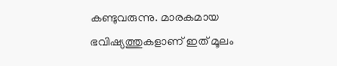കണ്ടുവരുന്നു. മാരകമായ ഭവിഷ്യത്തുകളാണ് ഇത് മൂലം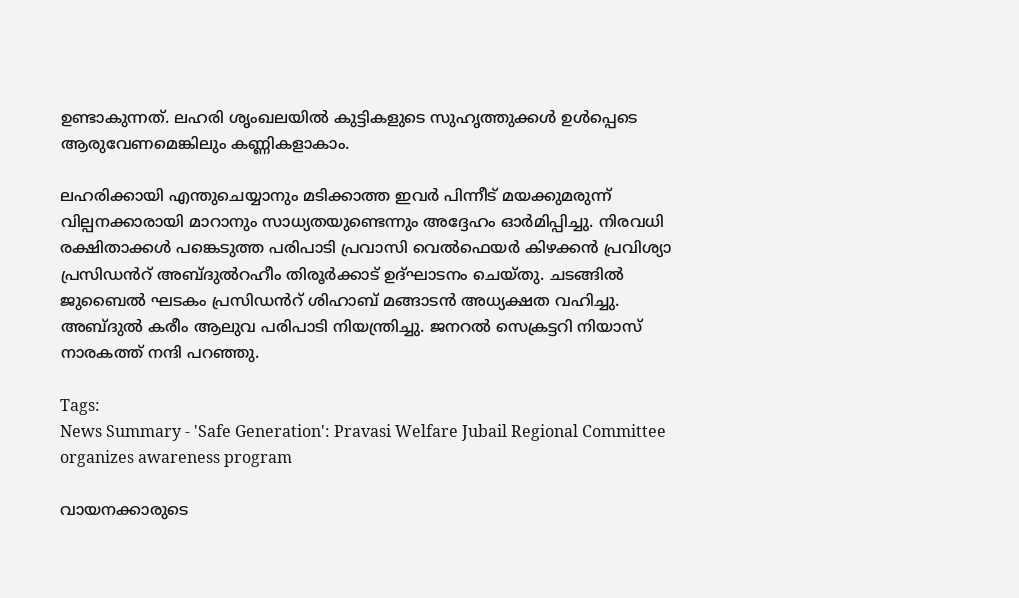ഉണ്ടാകുന്നത്. ലഹരി ശൃംഖലയിൽ കുട്ടികളുടെ സുഹൃത്തുക്കൾ ഉൾപ്പെടെ ആരുവേണമെങ്കിലും കണ്ണികളാകാം.

ലഹരിക്കായി എന്തുചെയ്യാനും മടിക്കാത്ത ഇവർ പിന്നീട് മയക്കുമരുന്ന് വില്പനക്കാരായി മാറാനും സാധ്യതയുണ്ടെന്നും അദ്ദേഹം ഓർമിപ്പിച്ചു. നിരവധി രക്ഷിതാക്കൾ പങ്കെടുത്ത പരിപാടി പ്രവാസി വെൽഫെയർ കിഴക്കൻ പ്രവിശ്യാ പ്രസിഡൻറ് അബ്ദുൽറഹീം തിരൂർക്കാട് ഉദ്ഘാടനം ചെയ്തു. ചടങ്ങിൽ ജുബൈൽ ഘടകം പ്രസിഡൻറ് ശിഹാബ് മങ്ങാടൻ അധ്യക്ഷത വഹിച്ചു. അബ്ദുൽ കരീം ആലുവ പരിപാടി നിയന്ത്രിച്ചു. ജനറൽ സെക്രട്ടറി നിയാസ് നാരകത്ത് നന്ദി പറഞ്ഞു.

Tags:
News Summary - 'Safe Generation': Pravasi Welfare Jubail Regional Committee organizes awareness program

വായനക്കാരുടെ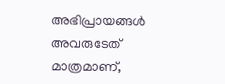അഭിപ്രായങ്ങള്‍ അവരുടേത് മാത്രമാണ്,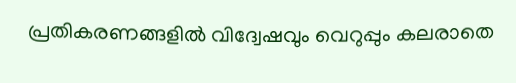പ്രതികരണങ്ങളിൽ വിദ്വേഷവും വെറുപ്പും കലരാതെ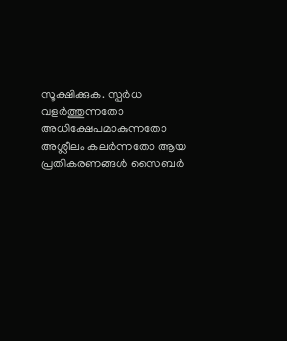സൂക്ഷിക്കുക. സ്പർധ വളർത്തുന്നതോ അധിക്ഷേപമാകുന്നതോ അശ്ലീലം കലർന്നതോ ആയ പ്രതികരണങ്ങൾ സൈബർ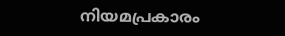നിയമപ്രകാരം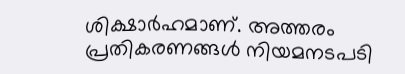ശിക്ഷാർഹമാണ്. അത്തരം പ്രതികരണങ്ങൾ നിയമനടപടി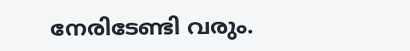നേരിടേണ്ടി വരും.